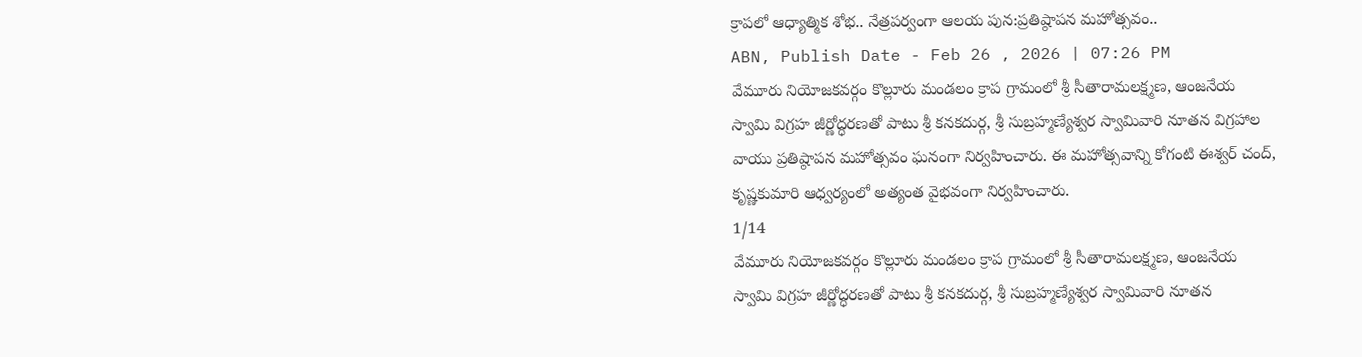క్రాపలో ఆధ్యాత్మిక శోభ.. నేత్రపర్వంగా ఆలయ పున:ప్రతిష్ఠాపన మహోత్సవం..
ABN, Publish Date - Feb 26 , 2026 | 07:26 PM
వేమూరు నియోజకవర్గం కొల్లూరు మండలం క్రాప గ్రామంలో శ్రీ సీతారామలక్ష్మణ, ఆంజనేయ స్వామి విగ్రహ జీర్ణోద్ధరణతో పాటు శ్రీ కనకదుర్గ, శ్రీ సుబ్రహ్మణ్యేశ్వర స్వామివారి నూతన విగ్రహాల వాయు ప్రతిష్ఠాపన మహోత్సవం ఘనంగా నిర్వహించారు. ఈ మహోత్సవాన్ని కోగంటి ఈశ్వర్ చంద్, కృష్ణకుమారి ఆధ్వర్యంలో అత్యంత వైభవంగా నిర్వహించారు.
1/14
వేమూరు నియోజకవర్గం కొల్లూరు మండలం క్రాప గ్రామంలో శ్రీ సీతారామలక్ష్మణ, ఆంజనేయ స్వామి విగ్రహ జీర్ణోద్ధరణతో పాటు శ్రీ కనకదుర్గ, శ్రీ సుబ్రహ్మణ్యేశ్వర స్వామివారి నూతన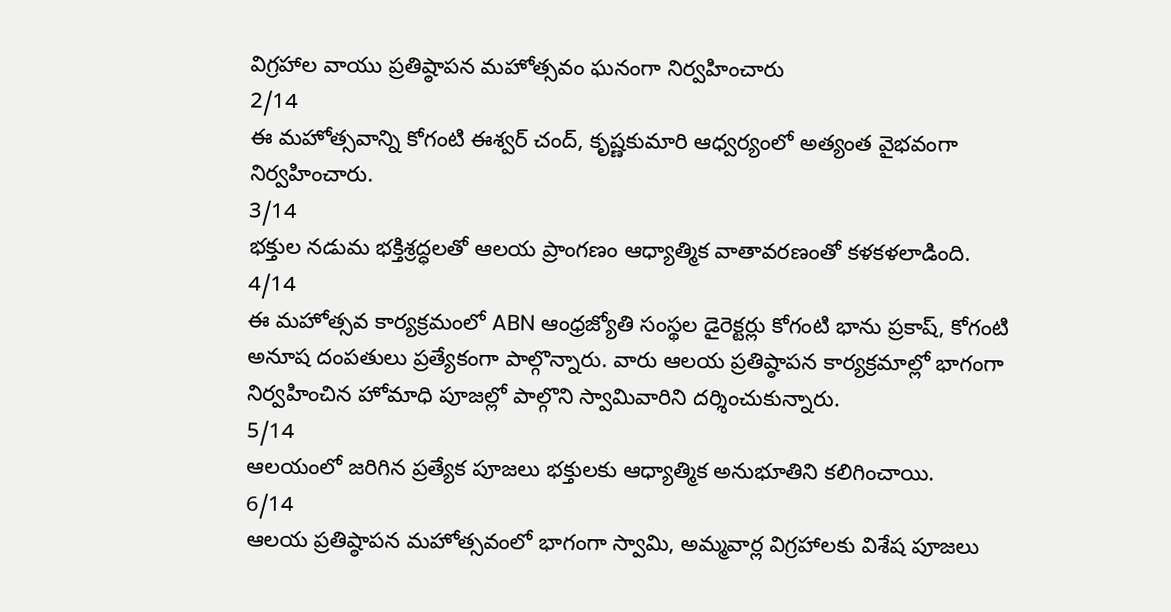విగ్రహాల వాయు ప్రతిష్ఠాపన మహోత్సవం ఘనంగా నిర్వహించారు
2/14
ఈ మహోత్సవాన్ని కోగంటి ఈశ్వర్ చంద్, కృష్ణకుమారి ఆధ్వర్యంలో అత్యంత వైభవంగా నిర్వహించారు.
3/14
భక్తుల నడుమ భక్తిశ్రద్ధలతో ఆలయ ప్రాంగణం ఆధ్యాత్మిక వాతావరణంతో కళకళలాడింది.
4/14
ఈ మహోత్సవ కార్యక్రమంలో ABN ఆంధ్రజ్యోతి సంస్థల డైరెక్టర్లు కోగంటి భాను ప్రకాష్, కోగంటి అనూష దంపతులు ప్రత్యేకంగా పాల్గొన్నారు. వారు ఆలయ ప్రతిష్ఠాపన కార్యక్రమాల్లో భాగంగా నిర్వహించిన హోమాధి పూజల్లో పాల్గొని స్వామివారిని దర్శించుకున్నారు.
5/14
ఆలయంలో జరిగిన ప్రత్యేక పూజలు భక్తులకు ఆధ్యాత్మిక అనుభూతిని కలిగించాయి.
6/14
ఆలయ ప్రతిష్ఠాపన మహోత్సవంలో భాగంగా స్వామి, అమ్మవార్ల విగ్రహాలకు విశేష పూజలు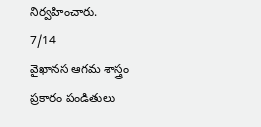నిర్వహించారు.
7/14
వైఖానస ఆగమ శాస్త్రం ప్రకారం పండితులు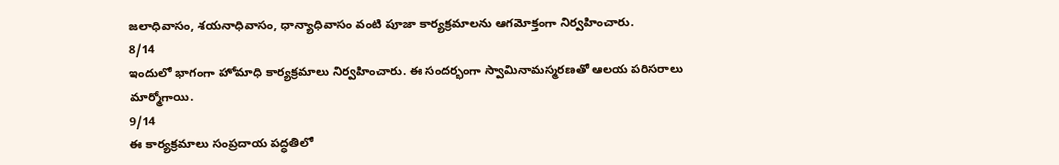జలాధివాసం, శయనాధివాసం, ధాన్యాధివాసం వంటి పూజా కార్యక్రమాలను ఆగమోక్తంగా నిర్వహించారు.
8/14
ఇందులో భాగంగా హోమాధి కార్యక్రమాలు నిర్వహించారు. ఈ సందర్భంగా స్వామినామస్మరణతో ఆలయ పరిసరాలు మార్మోగాయి.
9/14
ఈ కార్యక్రమాలు సంప్రదాయ పద్ధతిలో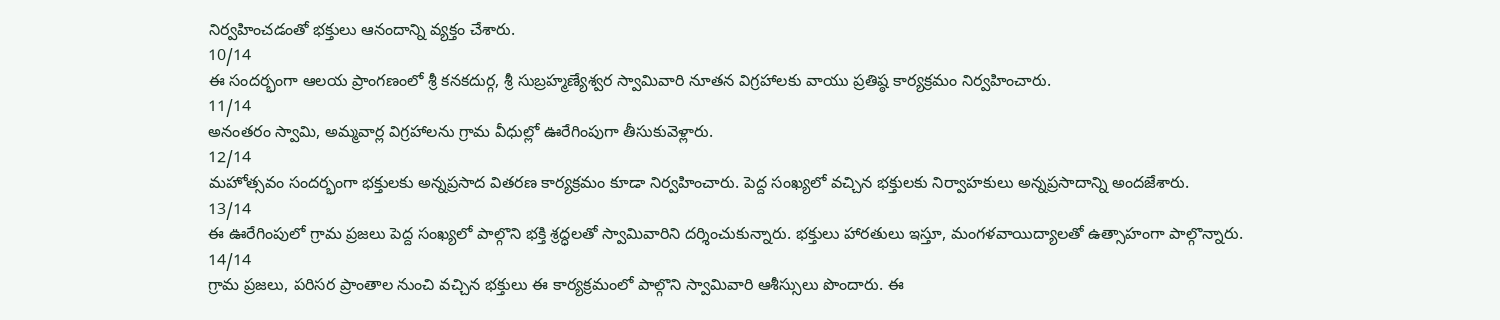నిర్వహించడంతో భక్తులు ఆనందాన్ని వ్యక్తం చేశారు.
10/14
ఈ సందర్భంగా ఆలయ ప్రాంగణంలో శ్రీ కనకదుర్గ, శ్రీ సుబ్రహ్మణ్యేశ్వర స్వామివారి నూతన విగ్రహాలకు వాయు ప్రతిష్ఠ కార్యక్రమం నిర్వహించారు.
11/14
అనంతరం స్వామి, అమ్మవార్ల విగ్రహాలను గ్రామ వీధుల్లో ఊరేగింపుగా తీసుకువెళ్లారు.
12/14
మహోత్సవం సందర్భంగా భక్తులకు అన్నప్రసాద వితరణ కార్యక్రమం కూడా నిర్వహించారు. పెద్ద సంఖ్యలో వచ్చిన భక్తులకు నిర్వాహకులు అన్నప్రసాదాన్ని అందజేశారు.
13/14
ఈ ఊరేగింపులో గ్రామ ప్రజలు పెద్ద సంఖ్యలో పాల్గొని భక్తి శ్రద్ధలతో స్వామివారిని దర్శించుకున్నారు. భక్తులు హారతులు ఇస్తూ, మంగళవాయిద్యాలతో ఉత్సాహంగా పాల్గొన్నారు.
14/14
గ్రామ ప్రజలు, పరిసర ప్రాంతాల నుంచి వచ్చిన భక్తులు ఈ కార్యక్రమంలో పాల్గొని స్వామివారి ఆశీస్సులు పొందారు. ఈ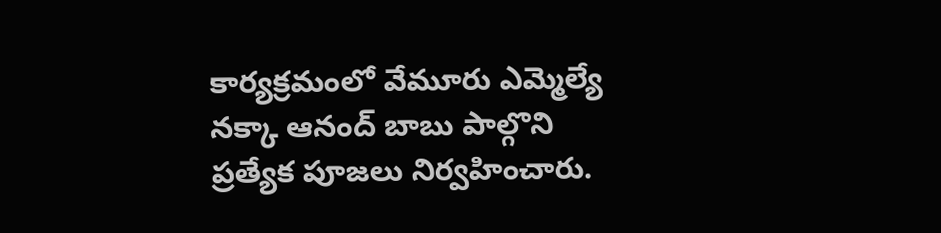కార్యక్రమంలో వేమూరు ఎమ్మెల్యే నక్కా ఆనంద్ బాబు పాల్గొని ప్రత్యేక పూజలు నిర్వహించారు.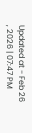Updated at - Feb 26 , 2026 | 07:47 PM